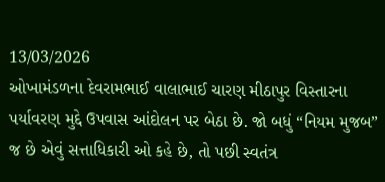13/03/2026
ઓખામંડળના દેવરામભાઈ વાલાભાઈ ચારણ મીઠાપુર વિસ્તારના પર્યાવરણ મુદ્દે ઉપવાસ આંદોલન પર બેઠા છે. જો બધું “નિયમ મુજબ” જ છે એવું સત્તાધિકારી ઓ કહે છે, તો પછી સ્વતંત્ર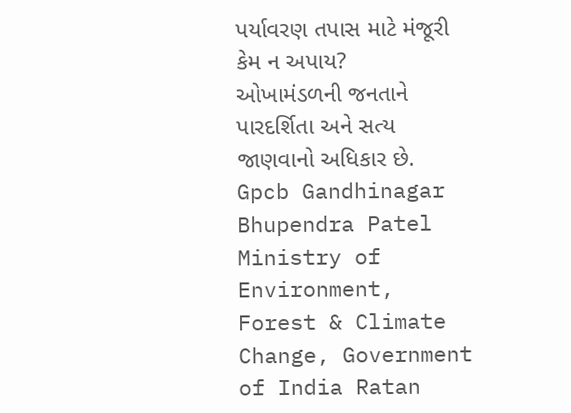પર્યાવરણ તપાસ માટે મંજૂરી કેમ ન અપાય?
ઓખામંડળની જનતાને પારદર્શિતા અને સત્ય જાણવાનો અધિકાર છે.
Gpcb Gandhinagar Bhupendra Patel Ministry of Environment, Forest & Climate Change, Government of India Ratan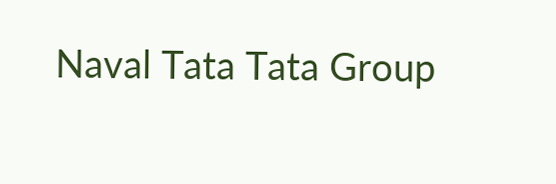Naval Tata Tata Group